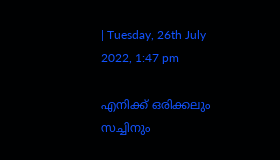| Tuesday, 26th July 2022, 1:47 pm

എനിക്ക് ഒരിക്കലും സച്ചിനും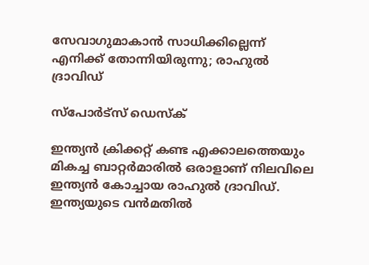സേവാഗുമാകാന്‍ സാധിക്കില്ലെന്ന് എനിക്ക് തോന്നിയിരുന്നു; രാഹുല്‍ ദ്രാവിഡ്

സ്പോര്‍ട്സ് ഡെസ്‌ക്

ഇന്ത്യന്‍ ക്രിക്കറ്റ് കണ്ട എക്കാലത്തെയും മികച്ച ബാറ്റര്‍മാരില്‍ ഒരാളാണ് നിലവിലെ ഇന്ത്യന്‍ കോച്ചായ രാഹുല്‍ ദ്രാവിഡ്. ഇന്ത്യയുടെ വന്‍മതില്‍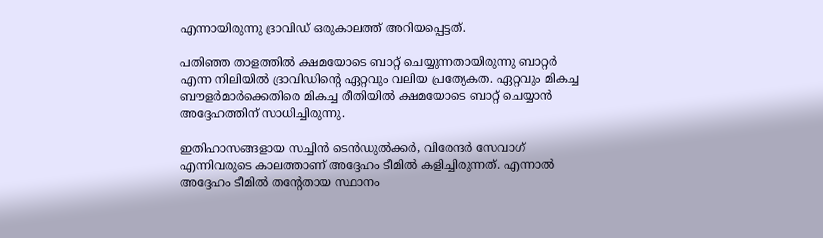എന്നായിരുന്നു ദ്രാവിഡ് ഒരുകാലത്ത് അറിയപ്പെട്ടത്.

പതിഞ്ഞ താളത്തില്‍ ക്ഷമയോടെ ബാറ്റ് ചെയ്യുന്നതായിരുന്നു ബാറ്റര്‍ എന്ന നിലിയില്‍ ദ്രാവിഡിന്റെ ഏറ്റവും വലിയ പ്രത്യേകത. ഏറ്റവും മികച്ച ബൗളര്‍മാര്‍ക്കെതിരെ മികച്ച രീതിയില്‍ ക്ഷമയോടെ ബാറ്റ് ചെയ്യാന്‍ അദ്ദേഹത്തിന് സാധിച്ചിരുന്നു.

ഇതിഹാസങ്ങളായ സച്ചിന്‍ ടെന്‍ഡുല്‍ക്കര്‍, വിരേന്ദര്‍ സേവാഗ് എന്നിവരുടെ കാലത്താണ് അദ്ദേഹം ടീമില്‍ കളിച്ചിരുന്നത്. എന്നാല്‍ അദ്ദേഹം ടീമില്‍ തന്റേതായ സ്ഥാനം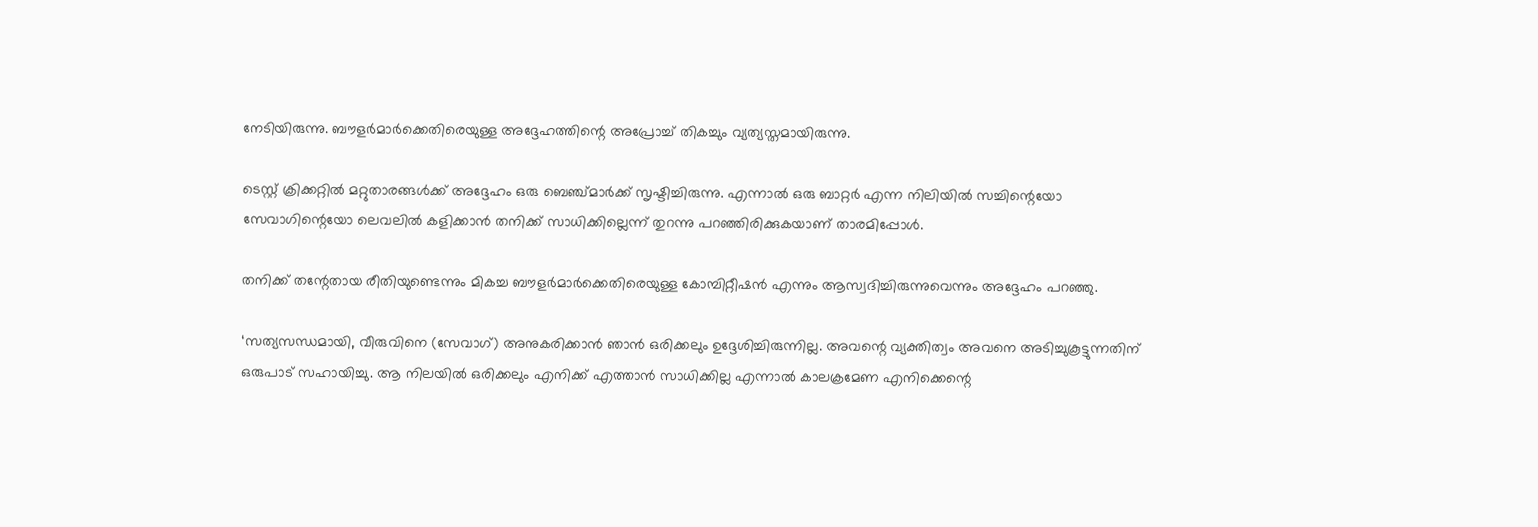നേടിയിരുന്നു. ബൗളര്‍മാര്‍ക്കെതിരെയുള്ള അദ്ദേഹത്തിന്റെ അപ്രോച്ച് തികച്ചും വ്യത്യസ്തമായിരുന്നു.

ടെസ്റ്റ് ക്രിക്കറ്റില്‍ മറ്റുതാരങ്ങള്‍ക്ക് അദ്ദേഹം ഒരു ബെഞ്ച്മാര്‍ക്ക് സൃഷ്ടിച്ചിരുന്നു. എന്നാല്‍ ഒരു ബാറ്റര്‍ എന്ന നിലിയില്‍ സച്ചിന്റെയോ സേവാഗിന്റെയോ ലെവലില്‍ കളിക്കാന്‍ തനിക്ക് സാധിക്കില്ലെന്ന് തുറന്നു പറഞ്ഞിരിക്കുകയാണ് താരമിപ്പോള്‍.

തനിക്ക് തന്റേതായ രീതിയുണ്ടെന്നും മികച്ച ബൗളര്‍മാര്‍ക്കെതിരെയുള്ള കോമ്പിറ്റീഷന്‍ എന്നും ആസ്വദിച്ചിരുന്നുവെന്നും അദ്ദേഹം പറഞ്ഞു.

‘സത്യസന്ധമായി, വീരുവിനെ (സേവാഗ്) അനുകരിക്കാന്‍ ഞാന്‍ ഒരിക്കലും ഉദ്ദേശിച്ചിരുന്നില്ല. അവന്റെ വ്യക്തിത്വം അവനെ അടിച്ചുകൂട്ടുന്നതിന് ഒരുപാട് സഹായിച്ചു. ആ നിലയില്‍ ഒരിക്കലും എനിക്ക് എത്താന്‍ സാധിക്കില്ല എന്നാല്‍ കാലക്രമേണ എനിക്കെന്റെ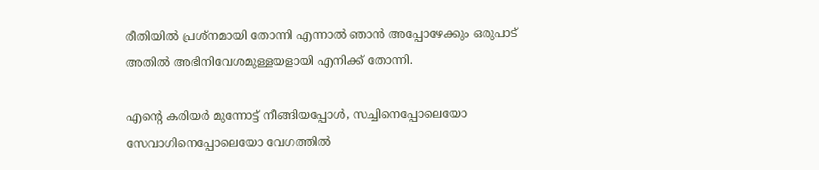രീതിയില്‍ പ്രശ്‌നമായി തോന്നി എന്നാല്‍ ഞാന്‍ അപ്പോഴേക്കും ഒരുപാട് അതില്‍ അഭിനിവേശമുള്ളയളായി എനിക്ക് തോന്നി.

എന്റെ കരിയര്‍ മുന്നോട്ട് നീങ്ങിയപ്പോള്‍, സച്ചിനെപ്പോലെയോ സേവാഗിനെപ്പോലെയോ വേഗത്തില്‍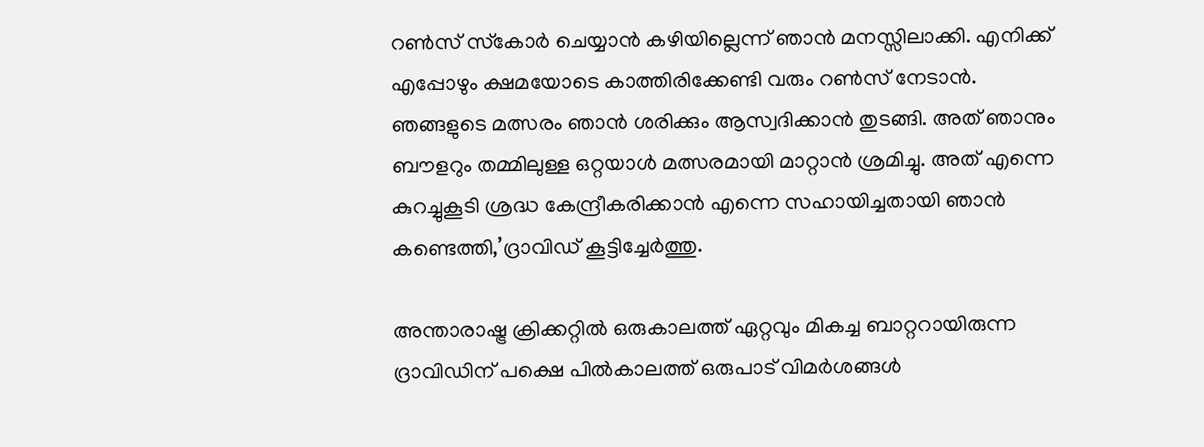റണ്‍സ് സ്‌കോര്‍ ചെയ്യാന്‍ കഴിയില്ലെന്ന് ഞാന്‍ മനസ്സിലാക്കി. എനിക്ക് എപ്പോഴും ക്ഷമയോടെ കാത്തിരിക്കേണ്ടി വരും റണ്‍സ് നേടാന്‍. ഞങ്ങളുടെ മത്സരം ഞാന്‍ ശരിക്കും ആസ്വദിക്കാന്‍ തുടങ്ങി. അത് ഞാനും ബൗളറും തമ്മിലുള്ള ഒറ്റയാള്‍ മത്സരമായി മാറ്റാന്‍ ശ്രമിച്ചു. അത് എന്നെ കുറച്ചുകൂടി ശ്രദ്ധ കേന്ദ്രീകരിക്കാന്‍ എന്നെ സഹായിച്ചതായി ഞാന്‍ കണ്ടെത്തി,’ദ്രാവിഡ് കൂട്ടിച്ചേര്‍ത്തു.

അന്താരാഷ്ട്ര ക്രിക്കറ്റില്‍ ഒരുകാലത്ത് ഏറ്റവും മികച്ച ബാറ്ററായിരുന്ന ദ്രാവിഡിന് പക്ഷെ പില്‍കാലത്ത് ഒരുപാട് വിമര്‍ശങ്ങള്‍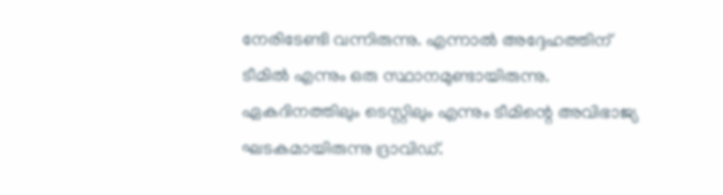നേരിടേണ്ടി വന്നിരുന്നു. എന്നാല്‍ അദ്ദേഹത്തിന് ടീമില്‍ എന്നും ഒരു സ്ഥാനമുണ്ടായിരുന്നു. ഏകദിനത്തിലും ടെസ്റ്റിലും എന്നും ടീമിന്റെ അവിഭാജ്യ ഘടകമായിരുന്നു ദ്രാവിഡ്.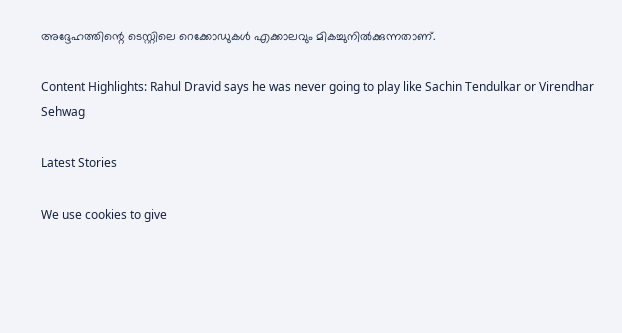അദ്ദേഹത്തിന്റെ ടെസ്റ്റിലെ റെക്കോഡുകള്‍ എക്കാലവും മികച്ചുനില്‍ക്കുന്നതാണ്.

Content Highlights: Rahul Dravid says he was never going to play like Sachin Tendulkar or Virendhar Sehwag

Latest Stories

We use cookies to give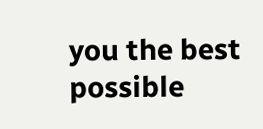you the best possible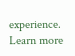experience. Learn more